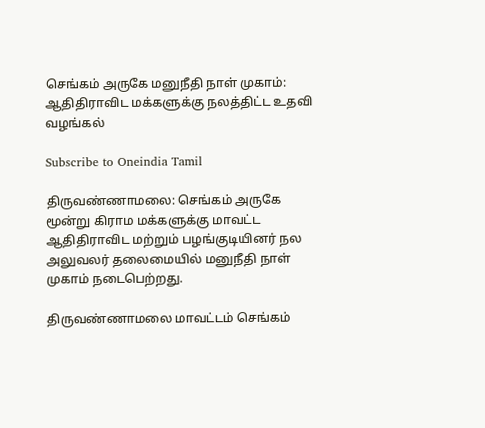செங்கம் அருகே மனுநீதி நாள் முகாம்: ஆதிதிராவிட மக்களுக்கு நலத்திட்ட உதவி வழங்கல்

Subscribe to Oneindia Tamil

திருவண்ணாமலை: செங்கம் அருகே மூன்று கிராம மக்களுக்கு மாவட்ட ஆதிதிராவிட மற்றும் பழங்குடியினர் நல அலுவலர் தலைமையில் மனுநீதி நாள் முகாம் நடைபெற்றது.

திருவண்ணாமலை மாவட்டம் செங்கம்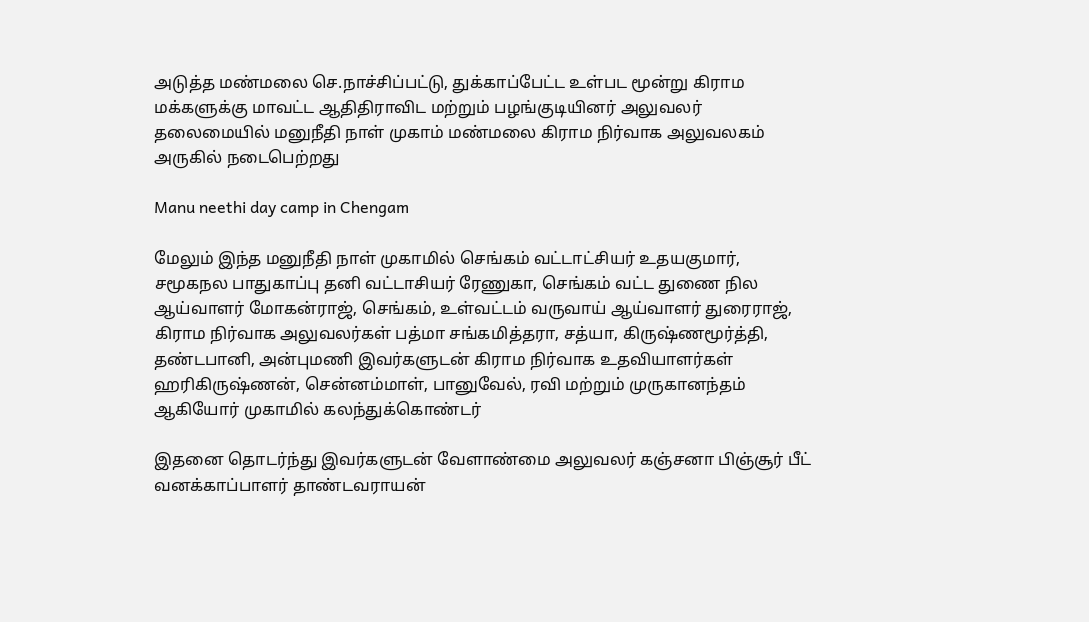அடுத்த மண்மலை செ.நாச்சிப்பட்டு, துக்காப்பேட்ட உள்பட மூன்று கிராம மக்களுக்கு மாவட்ட ஆதிதிராவிட மற்றும் பழங்குடியினர் அலுவலர் தலைமையில் மனுநீதி நாள் முகாம் மண்மலை கிராம நிர்வாக அலுவலகம் அருகில் நடைபெற்றது

Manu neethi day camp in Chengam

மேலும் இந்த மனுநீதி நாள் முகாமில் செங்கம் வட்டாட்சியர் உதயகுமார், சமூகநல பாதுகாப்பு தனி வட்டாசியர் ரேணுகா, செங்கம் வட்ட துணை நில ஆய்வாளர் மோகன்ராஜ், செங்கம், உள்வட்டம் வருவாய் ஆய்வாளர் துரைராஜ், கிராம நிர்வாக அலுவலர்கள் பத்மா சங்கமித்தரா, சத்யா, கிருஷ்ணமூர்த்தி, தண்டபானி, அன்புமணி இவர்களுடன் கிராம நிர்வாக உதவியாளர்கள் ஹரிகிருஷ்ணன், சென்னம்மாள், பானுவேல், ரவி மற்றும் முருகானந்தம் ஆகியோர் முகாமில் கலந்துக்கொண்டர்

இதனை தொடர்ந்து இவர்களுடன் வேளாண்மை அலுவலர் கஞ்சனா பிஞ்சூர் பீட் வனக்காப்பாளர் தாண்டவராயன்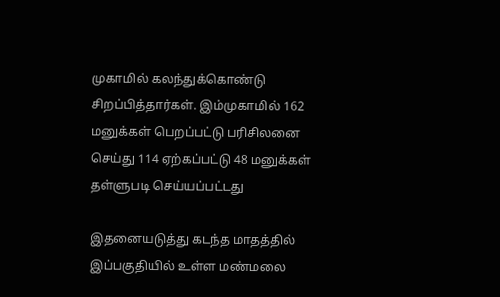முகாமில் கலந்துக்கொண்டு சிறப்பித்தார்கள். இம்முகாமில் 162 மனுக்கள் பெறப்பட்டு பரிசிலனை செய்து 114 ஏற்கப்பட்டு 48 மனுக்கள் தள்ளுபடி செய்யப்பட்டது

இதனையடுத்து கடந்த மாதத்தில் இப்பகுதியில் உள்ள மண்மலை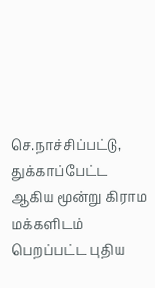செ.நாச்சிப்பட்டு, துக்காப்பேட்ட ஆகிய மூன்று கிராம மக்களிடம் பெறப்பட்ட புதிய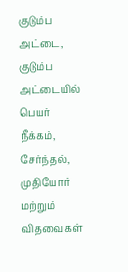குடும்ப அட்டை, குடும்ப அட்டையில் பெயர் நீக்கம், சேர்ந்தல், முதியோர் மற்றும் விதவைகள்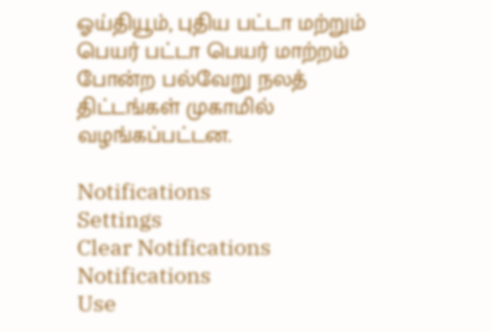ஓய்தியூம், புதிய பட்டா மற்றும் பெயர் பட்டா பெயர் மாற்றம் போன்ற பல்வேறு நலத் திட்டங்கள் முகாமில் வழங்கப்பட்டன.

Notifications
Settings
Clear Notifications
Notifications
Use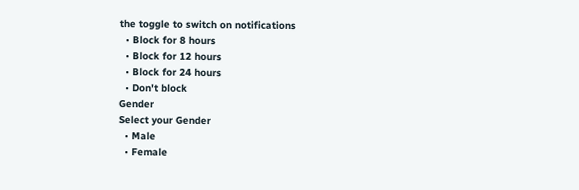the toggle to switch on notifications
  • Block for 8 hours
  • Block for 12 hours
  • Block for 24 hours
  • Don't block
Gender
Select your Gender
  • Male
  • Female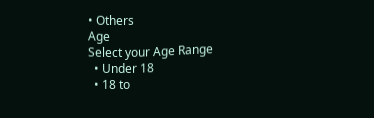• Others
Age
Select your Age Range
  • Under 18
  • 18 to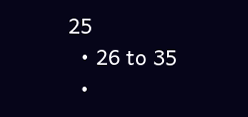25
  • 26 to 35
  •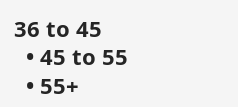36 to 45
  • 45 to 55
  • 55+